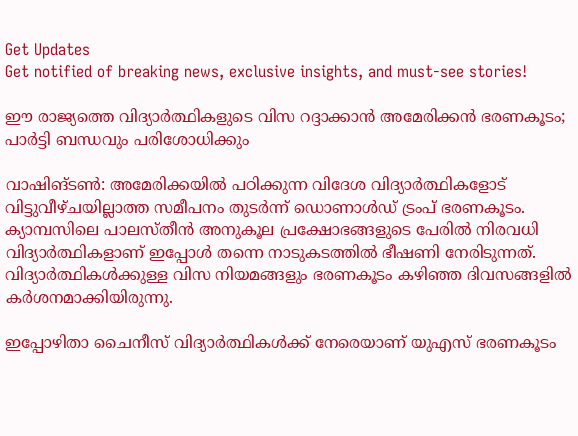Get Updates
Get notified of breaking news, exclusive insights, and must-see stories!

ഈ രാജ്യത്തെ വിദ്യാര്‍ത്ഥികളുടെ വിസ റദ്ദാക്കാന്‍ അമേരിക്കന്‍ ഭരണകൂടം; പാര്‍ട്ടി ബന്ധവും പരിശോധിക്കും

വാഷിങ്ടണ്‍: അമേരിക്കയില്‍ പഠിക്കുന്ന വിദേശ വിദ്യാര്‍ത്ഥികളോട് വിട്ടുവീഴ്ചയില്ലാത്ത സമീപനം തുടര്‍ന്ന് ഡൊണാള്‍ഡ് ട്രംപ് ഭരണകൂടം. ക്യാമ്പസിലെ പാലസ്തീന്‍ അനുകൂല പ്രക്ഷോഭങ്ങളുടെ പേരില്‍ നിരവധി വിദ്യാര്‍ത്ഥികളാണ് ഇപ്പോള്‍ തന്നെ നാടുകടത്തില്‍ ഭീഷണി നേരിടുന്നത്. വിദ്യാര്‍ത്ഥികള്‍ക്കുള്ള വിസ നിയമങ്ങളും ഭരണകൂടം കഴിഞ്ഞ ദിവസങ്ങളില്‍ കര്‍ശനമാക്കിയിരുന്നു.

ഇപ്പോഴിതാ ചൈനീസ് വിദ്യാര്‍ത്ഥികള്‍ക്ക് നേരെയാണ് യുഎസ് ഭരണകൂടം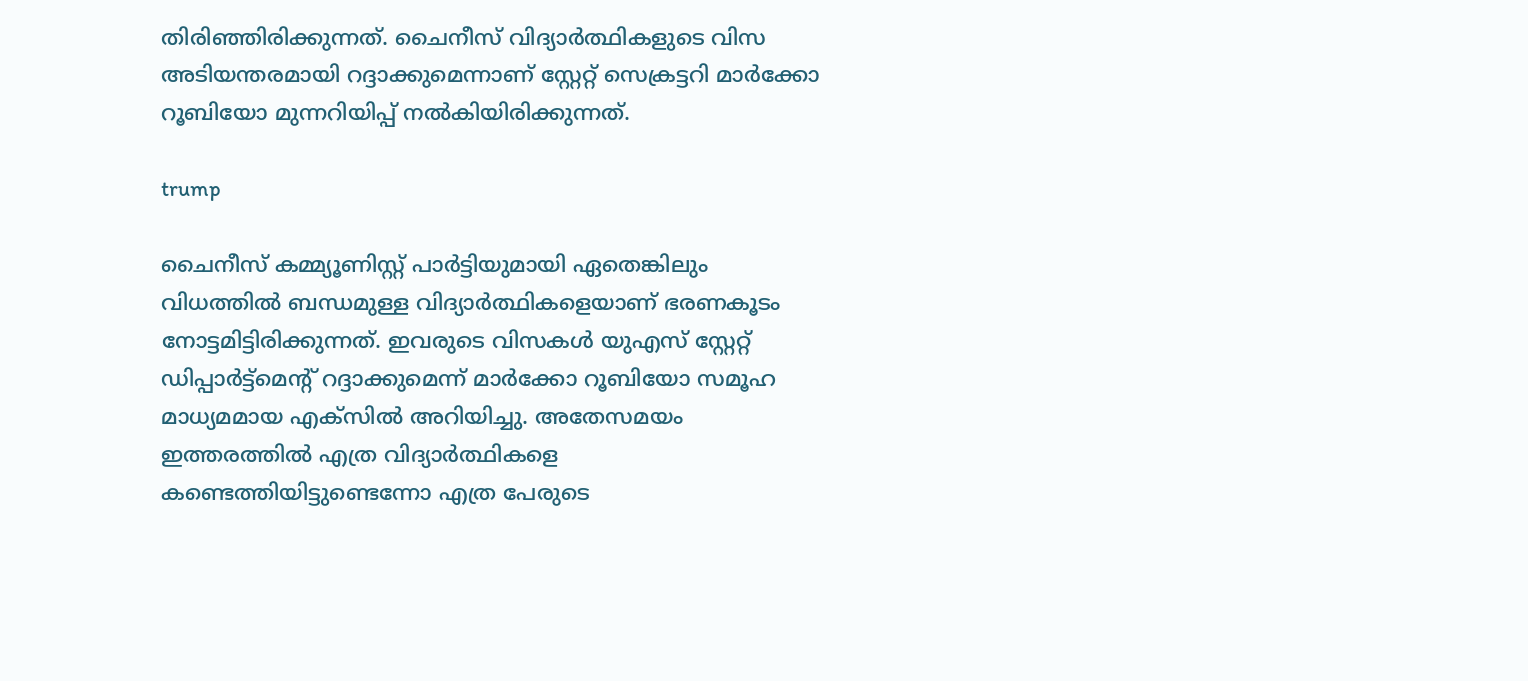തിരിഞ്ഞിരിക്കുന്നത്. ചൈനീസ് വിദ്യാര്‍ത്ഥികളുടെ വിസ അടിയന്തരമായി റദ്ദാക്കുമെന്നാണ് സ്റ്റേറ്റ് സെക്രട്ടറി മാര്‍ക്കോ റൂബിയോ മുന്നറിയിപ്പ് നല്‍കിയിരിക്കുന്നത്.

trump

ചൈനീസ് കമ്മ്യൂണിസ്റ്റ് പാര്‍ട്ടിയുമായി ഏതെങ്കിലും വിധത്തില്‍ ബന്ധമുള്ള വിദ്യാര്‍ത്ഥികളെയാണ് ഭരണകൂടം നോട്ടമിട്ടിരിക്കുന്നത്. ഇവരുടെ വിസകള്‍ യുഎസ് സ്റ്റേറ്റ് ഡിപ്പാര്‍ട്ട്‌മെന്റ് റദ്ദാക്കുമെന്ന് മാര്‍ക്കോ റൂബിയോ സമൂഹ മാധ്യമമായ എക്‌സില്‍ അറിയിച്ചു. അതേസമയം ഇത്തരത്തില്‍ എത്ര വിദ്യാര്‍ത്ഥികളെ കണ്ടെത്തിയിട്ടുണ്ടെന്നോ എത്ര പേരുടെ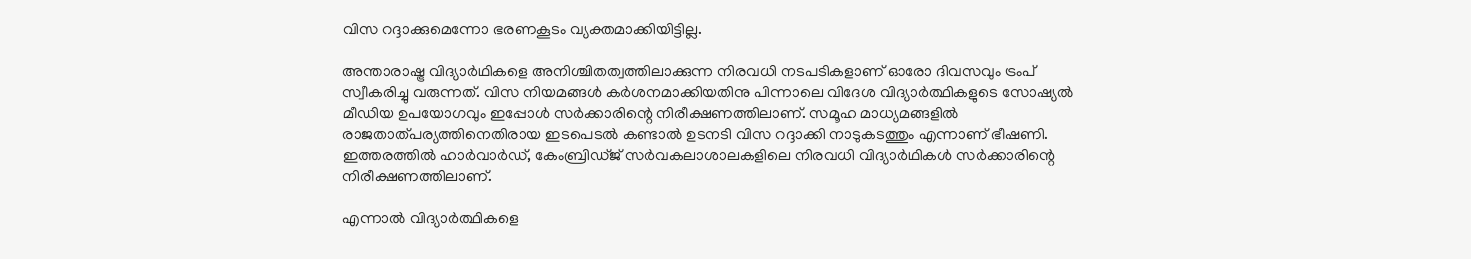വിസ റദ്ദാക്കുമെന്നോ ഭരണകൂടം വ്യക്തമാക്കിയിട്ടില്ല.

അന്താരാഷ്ട്ര വിദ്യാര്‍ഥികളെ അനിശ്ചിതത്വത്തിലാക്കുന്ന നിരവധി നടപടികളാണ് ഓരോ ദിവസവും ട്രംപ് സ്വീകരിച്ചു വരുന്നത്. വിസ നിയമങ്ങള്‍ കര്‍ശനമാക്കിയതിനു പിന്നാലെ വിദേശ വിദ്യാര്‍ത്ഥികളുടെ സോഷ്യല്‍ മീഡിയ ഉപയോഗവും ഇപ്പോള്‍ സര്‍ക്കാരിന്റെ നിരീക്ഷണത്തിലാണ്. സമൂഹ മാധ്യമങ്ങളില്‍ രാജതാത്പര്യത്തിനെതിരായ ഇടപെടല്‍ കണ്ടാല്‍ ഉടനടി വിസ റദ്ദാക്കി നാടുകടത്തും എന്നാണ് ഭീഷണി. ഇത്തരത്തില്‍ ഹാര്‍വാര്‍ഡ്, കേംബ്രിഡ്ജ് സര്‍വകലാശാലകളിലെ നിരവധി വിദ്യാര്‍ഥികള്‍ സര്‍ക്കാരിന്റെ നിരീക്ഷണത്തിലാണ്.

എന്നാല്‍ വിദ്യാര്‍ത്ഥികളെ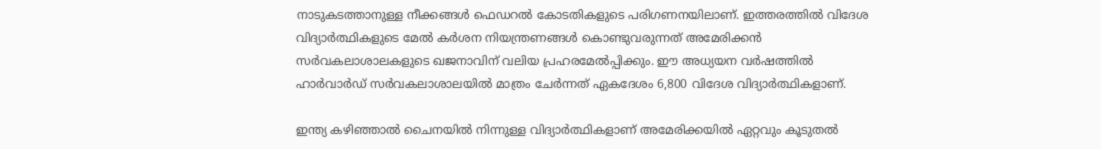നാടുകടത്താനുള്ള നീക്കങ്ങള്‍ ഫെഡറല്‍ കോടതികളുടെ പരിഗണനയിലാണ്. ഇത്തരത്തില്‍ വിദേശ വിദ്യാര്‍ത്ഥികളുടെ മേല്‍ കര്‍ശന നിയന്ത്രണങ്ങള്‍ കൊണ്ടുവരുന്നത് അമേരിക്കന്‍ സര്‍വകലാശാലകളുടെ ഖജനാവിന് വലിയ പ്രഹരമേല്‍പ്പിക്കും. ഈ അധ്യയന വര്‍ഷത്തില്‍ ഹാര്‍വാര്‍ഡ് സര്‍വകലാശാലയില്‍ മാത്രം ചേര്‍ന്നത് ഏകദേശം 6,800 വിദേശ വിദ്യാര്‍ത്ഥികളാണ്.

ഇന്ത്യ കഴിഞ്ഞാല്‍ ചൈനയില്‍ നിന്നുള്ള വിദ്യാര്‍ത്ഥികളാണ് അമേരിക്കയില്‍ ഏറ്റവും കൂടുതല്‍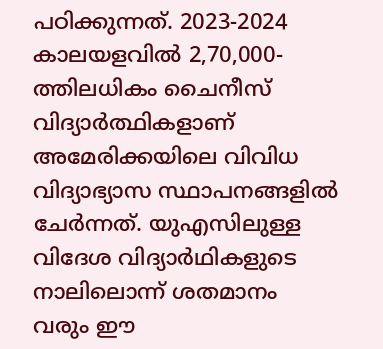പഠിക്കുന്നത്. 2023-2024 കാലയളവില്‍ 2,70,000-ത്തിലധികം ചൈനീസ് വിദ്യാര്‍ത്ഥികളാണ് അമേരിക്കയിലെ വിവിധ വിദ്യാഭ്യാസ സ്ഥാപനങ്ങളില്‍ ചേര്‍ന്നത്. യുഎസിലുള്ള വിദേശ വിദ്യാര്‍ഥികളുടെ നാലിലൊന്ന് ശതമാനം വരും ഈ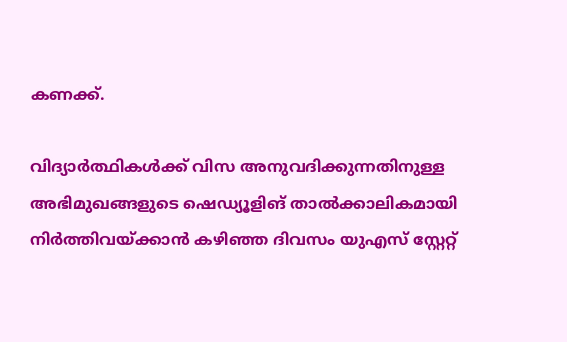കണക്ക്.

വിദ്യാര്‍ത്ഥികള്‍ക്ക് വിസ അനുവദിക്കുന്നതിനുള്ള അഭിമുഖങ്ങളുടെ ഷെഡ്യൂളിങ് താല്‍ക്കാലികമായി നിര്‍ത്തിവയ്ക്കാന്‍ കഴിഞ്ഞ ദിവസം യുഎസ് സ്റ്റേറ്റ്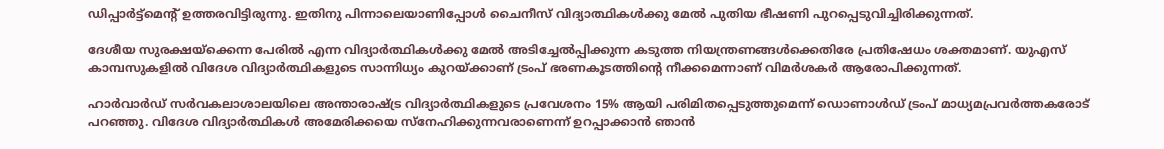ഡിപ്പാര്‍ട്ട്‌മെന്റ് ഉത്തരവിട്ടിരുന്നു. ഇതിനു പിന്നാലെയാണിപ്പോള്‍ ചൈനീസ് വിദ്യാത്ഥികള്‍ക്കു മേല്‍ പുതിയ ഭീഷണി പുറപ്പെടുവിച്ചിരിക്കുന്നത്.

ദേശീയ സുരക്ഷയ്‌ക്കെന്ന പേരില്‍ എന്ന വിദ്യാര്‍ത്ഥികള്‍ക്കു മേല്‍ അടിച്ചേല്‍പ്പിക്കുന്ന കടുത്ത നിയന്ത്രണങ്ങള്‍ക്കെതിരേ പ്രതിഷേധം ശക്തമാണ്. യുഎസ് കാമ്പസുകളില്‍ വിദേശ വിദ്യാര്‍ത്ഥികളുടെ സാന്നിധ്യം കുറയ്ക്കാണ് ട്രംപ് ഭരണകൂടത്തിന്റെ നീക്കമെന്നാണ് വിമര്‍ശകര്‍ ആരോപിക്കുന്നത്.

ഹാര്‍വാര്‍ഡ് സര്‍വകലാശാലയിലെ അന്താരാഷ്ട്ര വിദ്യാര്‍ത്ഥികളുടെ പ്രവേശനം 15% ആയി പരിമിതപ്പെടുത്തുമെന്ന് ഡൊണാള്‍ഡ് ട്രംപ് മാധ്യമപ്രവര്‍ത്തകരോട് പറഞ്ഞു. വിദേശ വിദ്യാര്‍ത്ഥികള്‍ അമേരിക്കയെ സ്‌നേഹിക്കുന്നവരാണെന്ന് ഉറപ്പാക്കാന്‍ ഞാന്‍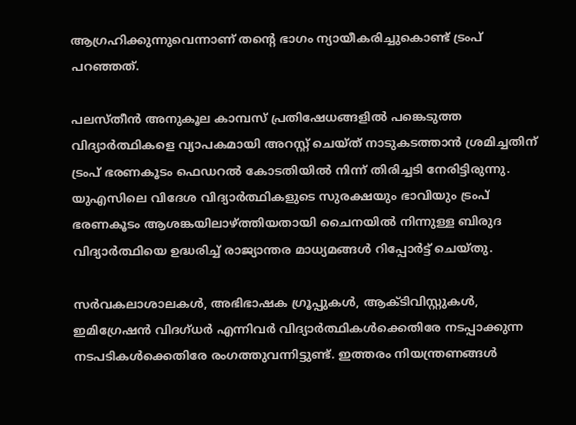ആഗ്രഹിക്കുന്നുവെന്നാണ് തന്റെ ഭാഗം ന്യായീകരിച്ചുകൊണ്ട് ട്രംപ് പറഞ്ഞത്.

പലസ്തീന്‍ അനുകൂല കാമ്പസ് പ്രതിഷേധങ്ങളില്‍ പങ്കെടുത്ത വിദ്യാര്‍ത്ഥികളെ വ്യാപകമായി അറസ്റ്റ് ചെയ്ത് നാടുകടത്താന്‍ ശ്രമിച്ചതിന് ട്രംപ് ഭരണകൂടം ഫെഡറല്‍ കോടതിയില്‍ നിന്ന് തിരിച്ചടി നേരിട്ടിരുന്നു. യുഎസിലെ വിദേശ വിദ്യാര്‍ത്ഥികളുടെ സുരക്ഷയും ഭാവിയും ട്രംപ് ഭരണകൂടം ആശങ്കയിലാഴ്ത്തിയതായി ചൈനയില്‍ നിന്നുള്ള ബിരുദ വിദ്യാര്‍ത്ഥിയെ ഉദ്ധരിച്ച് രാജ്യാന്തര മാധ്യമങ്ങള്‍ റിപ്പോര്‍ട്ട് ചെയ്തു.

സര്‍വകലാശാലകള്‍, അഭിഭാഷക ഗ്രൂപ്പുകള്‍, ആക്ടിവിസ്റ്റുകള്‍, ഇമിഗ്രേഷന്‍ വിദഗ്ധര്‍ എന്നിവര്‍ വിദ്യാര്‍ത്ഥികള്‍ക്കെതിരേ നടപ്പാക്കുന്ന നടപടികള്‍ക്കെതിരേ രംഗത്തുവന്നിട്ടുണ്ട്. ഇത്തരം നിയന്ത്രണങ്ങള്‍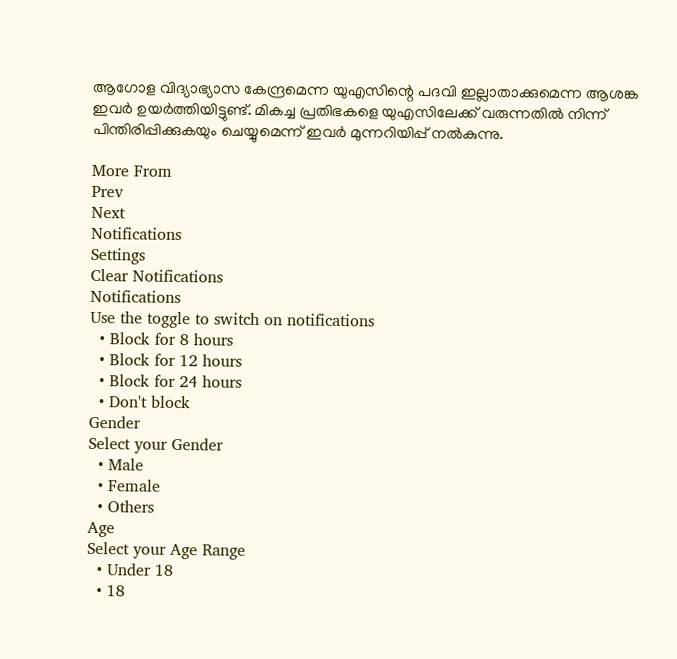ആഗോള വിദ്യാഭ്യാസ കേന്ദ്രമെന്ന യുഎസിന്റെ പദവി ഇല്ലാതാക്കുമെന്ന ആശങ്ക ഇവര്‍ ഉയര്‍ത്തിയിട്ടുണ്ട്. മികച്ച പ്രതിഭകളെ യുഎസിലേക്ക് വരുന്നതില്‍ നിന്ന് പിന്തിരിപ്പിക്കുകയും ചെയ്യുമെന്ന് ഇവര്‍ മുന്നറിയിപ്പ് നല്‍കുന്നു.

More From
Prev
Next
Notifications
Settings
Clear Notifications
Notifications
Use the toggle to switch on notifications
  • Block for 8 hours
  • Block for 12 hours
  • Block for 24 hours
  • Don't block
Gender
Select your Gender
  • Male
  • Female
  • Others
Age
Select your Age Range
  • Under 18
  • 18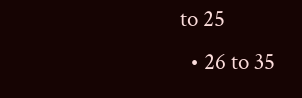to 25
  • 26 to 35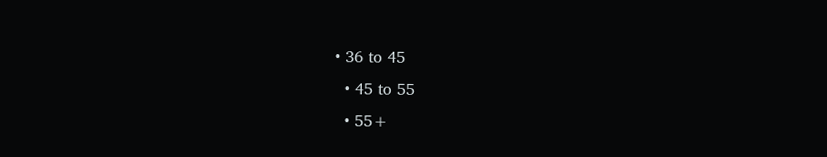• 36 to 45
  • 45 to 55
  • 55+